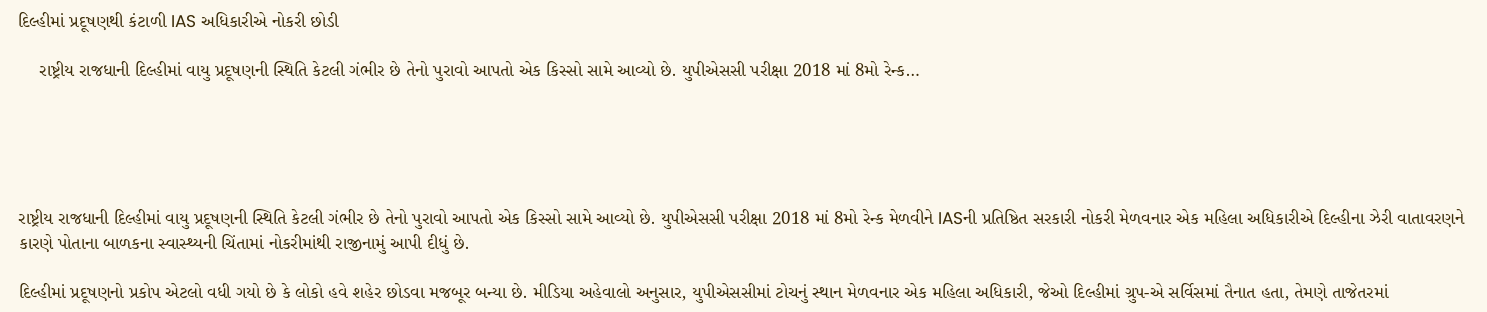દિલ્હીમાં પ્રદૂષણથી કંટાળી IAS અધિકારીએ નોકરી છોડી

    રાષ્ટ્રીય રાજધાની દિલ્હીમાં વાયુ પ્રદૂષણની સ્થિતિ કેટલી ગંભીર છે તેનો પુરાવો આપતો એક કિસ્સો સામે આવ્યો છે. યુપીએસસી પરીક્ષા 2018 માં 8મો રેન્ક…





રાષ્ટ્રીય રાજધાની દિલ્હીમાં વાયુ પ્રદૂષણની સ્થિતિ કેટલી ગંભીર છે તેનો પુરાવો આપતો એક કિસ્સો સામે આવ્યો છે. યુપીએસસી પરીક્ષા 2018 માં 8મો રેન્ક મેળવીને IASની પ્રતિષ્ઠિત સરકારી નોકરી મેળવનાર એક મહિલા અધિકારીએ દિલ્હીના ઝેરી વાતાવરણને કારણે પોતાના બાળકના સ્વાસ્થ્યની ચિંતામાં નોકરીમાંથી રાજીનામું આપી દીધું છે.

દિલ્હીમાં પ્રદૂષણનો પ્રકોપ એટલો વધી ગયો છે કે લોકો હવે શહેર છોડવા મજબૂર બન્યા છે. મીડિયા અહેવાલો અનુસાર, યુપીએસસીમાં ટોચનું સ્થાન મેળવનાર એક મહિલા અધિકારી, જેઓ દિલ્હીમાં ગ્રુપ-એ સર્વિસમાં તૈનાત હતા, તેમણે તાજેતરમાં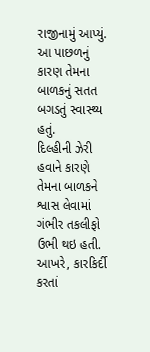રાજીનામું આપ્યું. આ પાછળનું કારણ તેમના બાળકનું સતત બગડતું સ્વાસ્થ્ય હતું.
દિલ્હીની ઝેરી હવાને કારણે તેમના બાળકને શ્વાસ લેવામાં ગંભીર તકલીફો ઉભી થઇ હતી. આખરે, કારકિર્દી કરતાં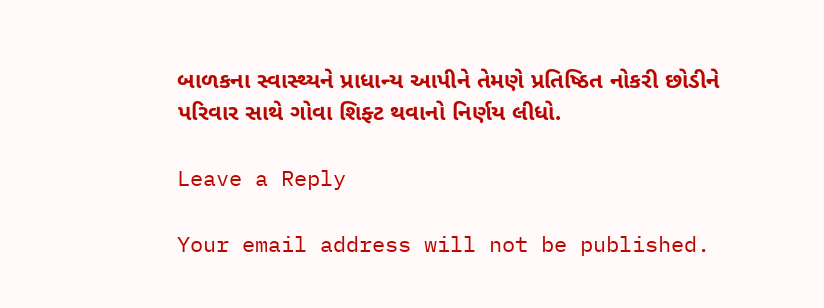બાળકના સ્વાસ્થ્યને પ્રાધાન્ય આપીને તેમણે પ્રતિષ્ઠિત નોકરી છોડીને પરિવાર સાથે ગોવા શિફ્ટ થવાનો નિર્ણય લીધો.

Leave a Reply

Your email address will not be published.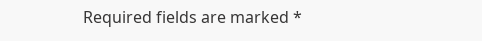Required fields are marked *